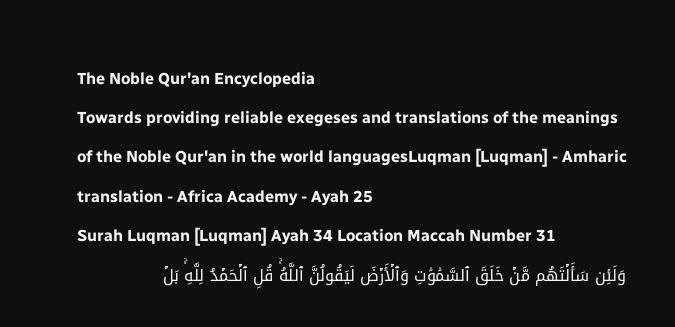The Noble Qur'an Encyclopedia
Towards providing reliable exegeses and translations of the meanings of the Noble Qur'an in the world languagesLuqman [Luqman] - Amharic translation - Africa Academy - Ayah 25
Surah Luqman [Luqman] Ayah 34 Location Maccah Number 31
وَلَئِن سَأَلۡتَهُم مَّنۡ خَلَقَ ٱلسَّمَٰوَٰتِ وَٱلۡأَرۡضَ لَيَقُولُنَّ ٱللَّهُۚ قُلِ ٱلۡحَمۡدُ لِلَّهِۚ بَلۡ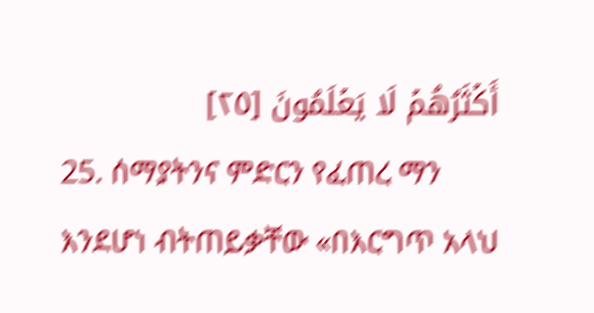أَكۡثَرُهُمۡ لَا يَعۡلَمُونَ [٢٥]
25. ሰማያትንና ምድርን የፈጠረ ማን እንደሆነ ብትጠይቃቸው «በእርግጥ አላህ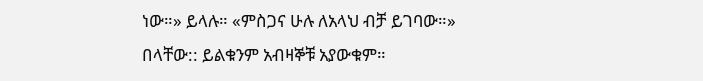ነው።» ይላሉ። «ምስጋና ሁሉ ለአላህ ብቻ ይገባው።» በላቸው:: ይልቁንም አብዛኞቹ አያውቁም።